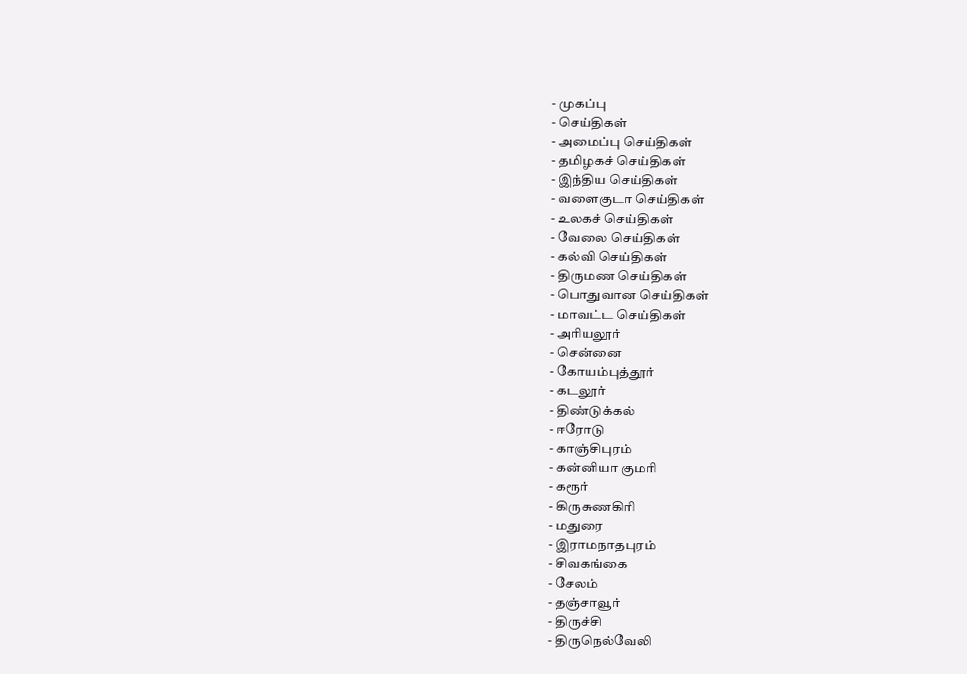- முகப்பு
- செய்திகள்
- அமைப்பு செய்திகள்
- தமிழகச் செய்திகள்
- இந்திய செய்திகள்
- வளைகுடா செய்திகள்
- உலகச் செய்திகள்
- வேலை செய்திகள்
- கல்வி செய்திகள்
- திருமண செய்திகள்
- பொதுவான செய்திகள்
- மாவட்ட செய்திகள்
- அரியலூர்
- சென்னை
- கோயம்புத்தூர்
- கடலூர்
- திண்டுக்கல்
- ஈரோடு
- காஞ்சிபுரம்
- கன்னியா குமரி
- கரூர்
- கிருசுணகிரி
- மதுரை
- இராமநாதபுரம்
- சிவகங்கை
- சேலம்
- தஞ்சாவூர்
- திருச்சி
- திருநெல்வேலி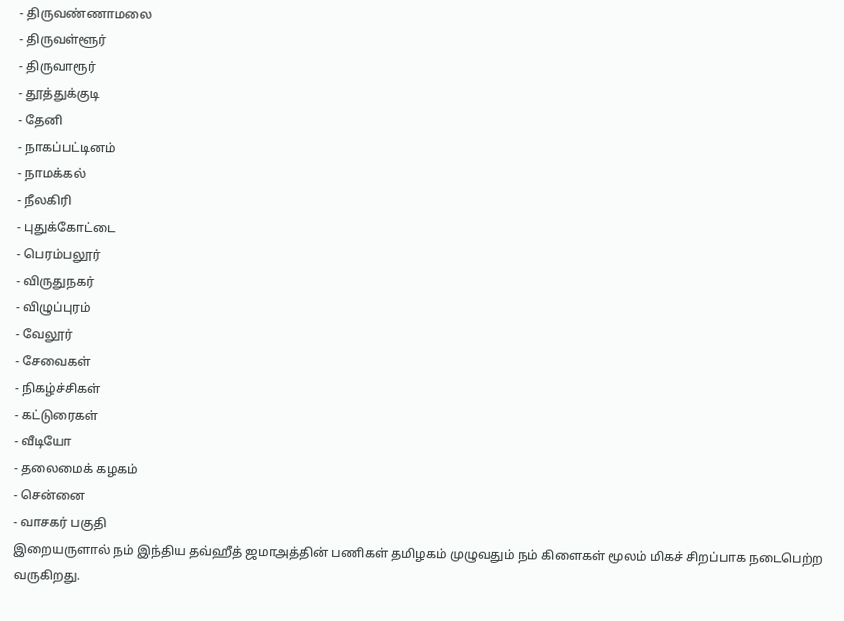- திருவண்ணாமலை
- திருவள்ளூர்
- திருவாரூர்
- தூத்துக்குடி
- தேனி
- நாகப்பட்டினம்
- நாமக்கல்
- நீலகிரி
- புதுக்கோட்டை
- பெரம்பலூர்
- விருதுநகர்
- விழுப்புரம்
- வேலூர்
- சேவைகள்
- நிகழ்ச்சிகள்
- கட்டுரைகள்
- வீடியோ
- தலைமைக் கழகம்
- சென்னை
- வாசகர் பகுதி
இறையருளால் நம் இந்திய தவ்ஹீத் ஜமாஅத்தின் பணிகள் தமிழகம் முழுவதும் நம் கிளைகள் மூலம் மிகச் சிறப்பாக நடைபெற்ற வருகிறது.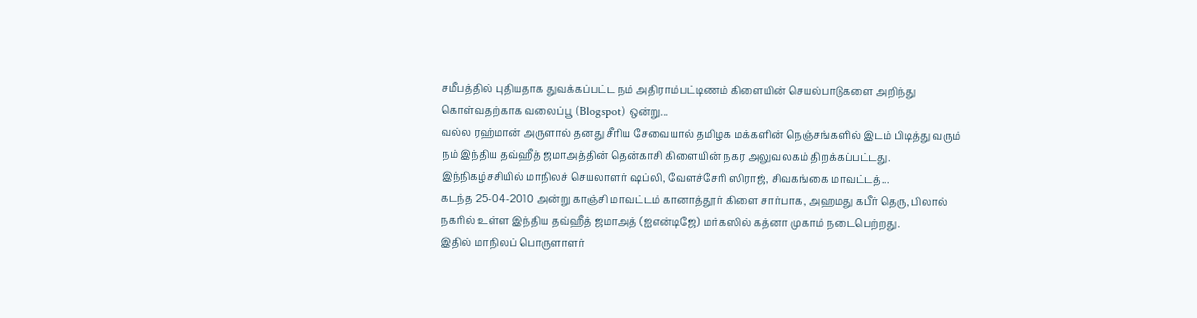சமீபத்தில் புதியதாக துவக்கப்பட்ட நம் அதிராம்பட்டிணம் கிளையின் செயல்பாடுகளை அறிந்து கொள்வதற்காக வலைப்பூ (Blogspot) ஒன்று...
வல்ல ரஹ்மான் அருளால் தனது சீரிய சேவையால் தமிழக மக்களின் நெஞ்சங்களில் இடம் பிடித்து வரும் நம் இந்திய தவ்ஹீத் ஜமாஅத்தின் தென்காசி கிளையின் நகர அலுவலகம் திறக்கப்பட்டது. இந்நிகழ்சசியில் மாநிலச் செயலாளர் ஷப்லி, வேளச்சேரி ஸிராஜ், சிவகங்கை மாவட்டத்...
கடந்த 25-04-2010 அன்று காஞ்சி மாவட்டம் கானாத்தூர் கிளை சார்பாக, அஹமது கபீர் தெரு, பிலால் நகரில் உள்ள இந்திய தவ்ஹீத் ஜமாஅத் (ஐஎன்டிஜே) மர்கஸில் கத்னா முகாம் நடைபெற்றது.
இதில் மாநிலப் பொருளாளர்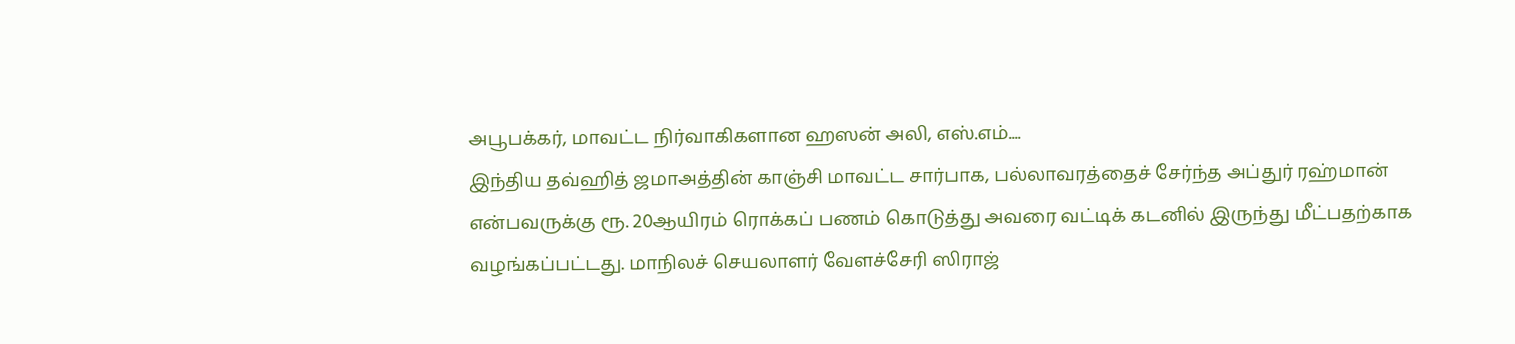அபூபக்கர், மாவட்ட நிர்வாகிகளான ஹஸன் அலி, எஸ்.எம்....
இந்திய தவ்ஹித் ஜமாஅத்தின் காஞ்சி மாவட்ட சார்பாக, பல்லாவரத்தைச் சேர்ந்த அப்துர் ரஹ்மான் என்பவருக்கு ரூ. 20ஆயிரம் ரொக்கப் பணம் கொடுத்து அவரை வட்டிக் கடனில் இருந்து மீட்பதற்காக வழங்கப்பட்டது. மாநிலச் செயலாளர் வேளச்சேரி ஸிராஜ்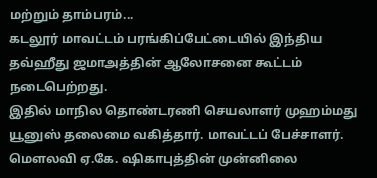மற்றும் தாம்பரம்...
கடலூர் மாவட்டம் பரங்கிப்பேட்டையில் இந்திய தவ்ஹீது ஜமாஅத்தின் ஆலோசனை கூட்டம் நடைபெற்றது.
இதில் மாநில தொண்டரணி செயலாளர் முஹம்மது யூனுஸ் தலைமை வகித்தார். மாவட்டப் பேச்சாளர்.
மௌலவி ஏ.கே. ஷிகாபுத்தின் முன்னிலை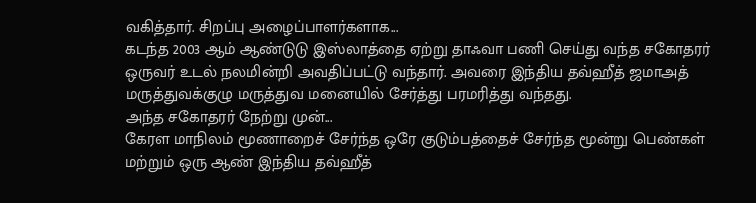வகித்தார். சிறப்பு அழைப்பாளர்களாக...
கடந்த 2003 ஆம் ஆண்டுடு இஸ்லாத்தை ஏற்று தாஃவா பணி செய்து வந்த சகோதரர் ஒருவர் உடல் நலமின்றி அவதிப்பட்டு வந்தார். அவரை இந்திய தவ்ஹீத் ஜமாஅத் மருத்துவக்குழு மருத்துவ மனையில் சேர்த்து பரமரித்து வந்தது.
அந்த சகோதரர் நேற்று முன்...
கேரள மாநிலம் மூணாறைச் சேர்ந்த ஒரே குடும்பத்தைச் சேர்ந்த மூன்று பெண்கள் மற்றும் ஒரு ஆண் இந்திய தவ்ஹீத்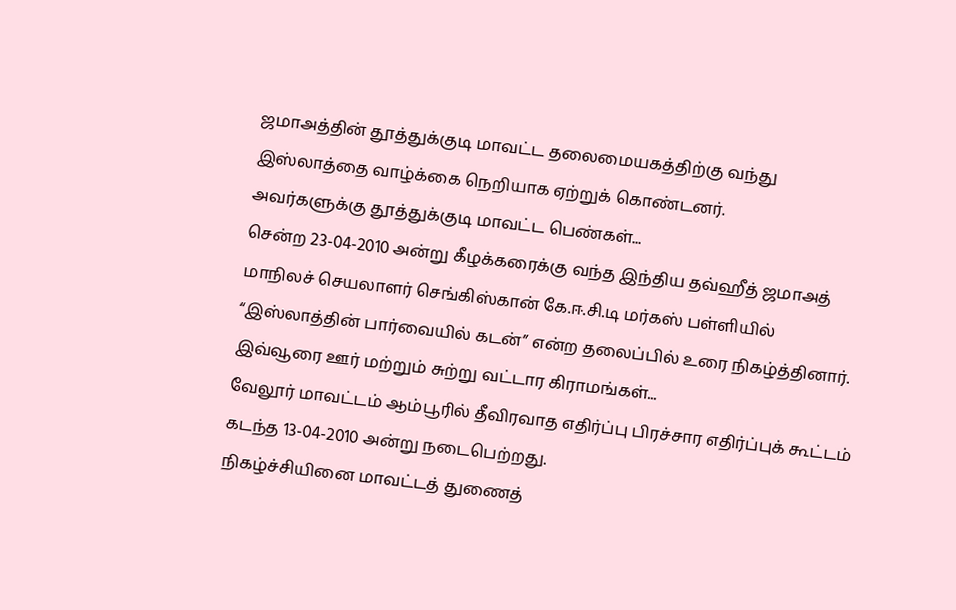ஜமாஅத்தின் தூத்துக்குடி மாவட்ட தலைமையகத்திற்கு வந்து இஸ்லாத்தை வாழ்க்கை நெறியாக ஏற்றுக் கொண்டனர்.
அவர்களுக்கு தூத்துக்குடி மாவட்ட பெண்கள்...
சென்ற 23-04-2010 அன்று கீழக்கரைக்கு வந்த இந்திய தவ்ஹீத் ஜமாஅத் மாநிலச் செயலாளர் செங்கிஸ்கான் கே.ஈ.சி.டி மர்கஸ் பள்ளியில் “இஸ்லாத்தின் பார்வையில் கடன்” என்ற தலைப்பில் உரை நிகழ்த்தினார்.
இவ்வூரை ஊர் மற்றும் சுற்று வட்டார கிராமங்கள்...
வேலூர் மாவட்டம் ஆம்பூரில் தீவிரவாத எதிர்ப்பு பிரச்சார எதிர்ப்புக் கூட்டம் கடந்த 13-04-2010 அன்று நடைபெற்றது.
நிகழ்ச்சியினை மாவட்டத் துணைத்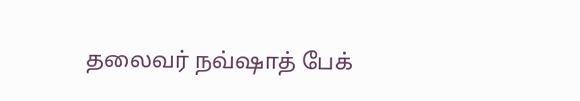தலைவர் நவ்ஷாத் பேக்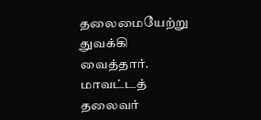தலைமையேற்று துவக்கி வைத்தார். மாவட்டத் தலைவர்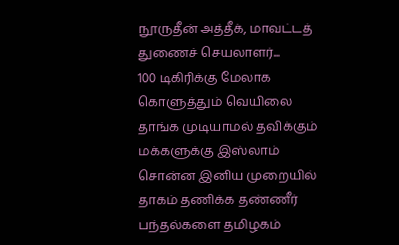நூருதீன் அத்தீக், மாவட்டத் துணைச் செயலாளர்...
100 டிகிரிக்கு மேலாக கொளுத்தும் வெயிலை தாங்க முடியாமல் தவிக்கும் மக்களுக்கு இஸ்லாம் சொன்ன இனிய முறையில் தாகம் தணிக்க தண்ணீர் பந்தல்களை தமிழகம்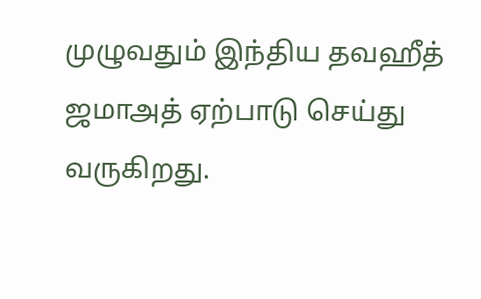முழுவதும் இந்திய தவஹீத் ஜமாஅத் ஏற்பாடு செய்து வருகிறது.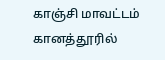காஞ்சி மாவட்டம் கானத்தூரில்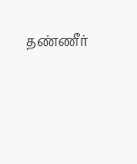தண்ணீர்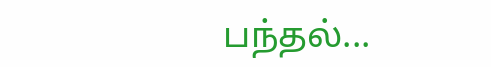பந்தல்...